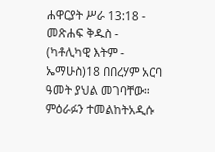ሐዋርያት ሥራ 13:18 - መጽሐፍ ቅዱስ - (ካቶሊካዊ እትም - ኤማሁስ)18 በበረሃም አርባ ዓመት ያህል መገባቸው። ምዕራፉን ተመልከትአዲሱ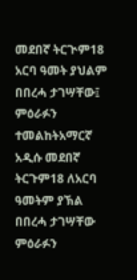መደበኛ ትርጒም18 አርባ ዓመት ያህልም በበረሓ ታገሣቸው፤ ምዕራፉን ተመልከትአማርኛ አዲሱ መደበኛ ትርጉም18 ለአርባ ዓመትም ያኽል በበረሓ ታገሣቸው ምዕራፉን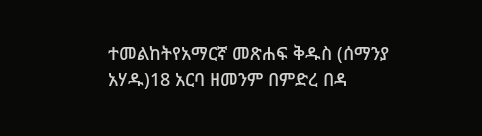ተመልከትየአማርኛ መጽሐፍ ቅዱስ (ሰማንያ አሃዱ)18 አርባ ዘመንም በምድረ በዳ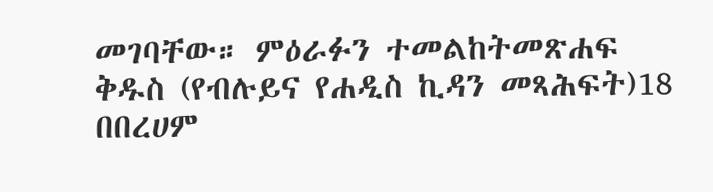መገባቸው። ምዕራፉን ተመልከትመጽሐፍ ቅዱስ (የብሉይና የሐዲስ ኪዳን መጻሕፍት)18 በበረሀም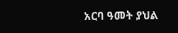አርባ ዓመት ያህል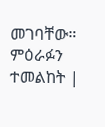መገባቸው። ምዕራፉን ተመልከት |